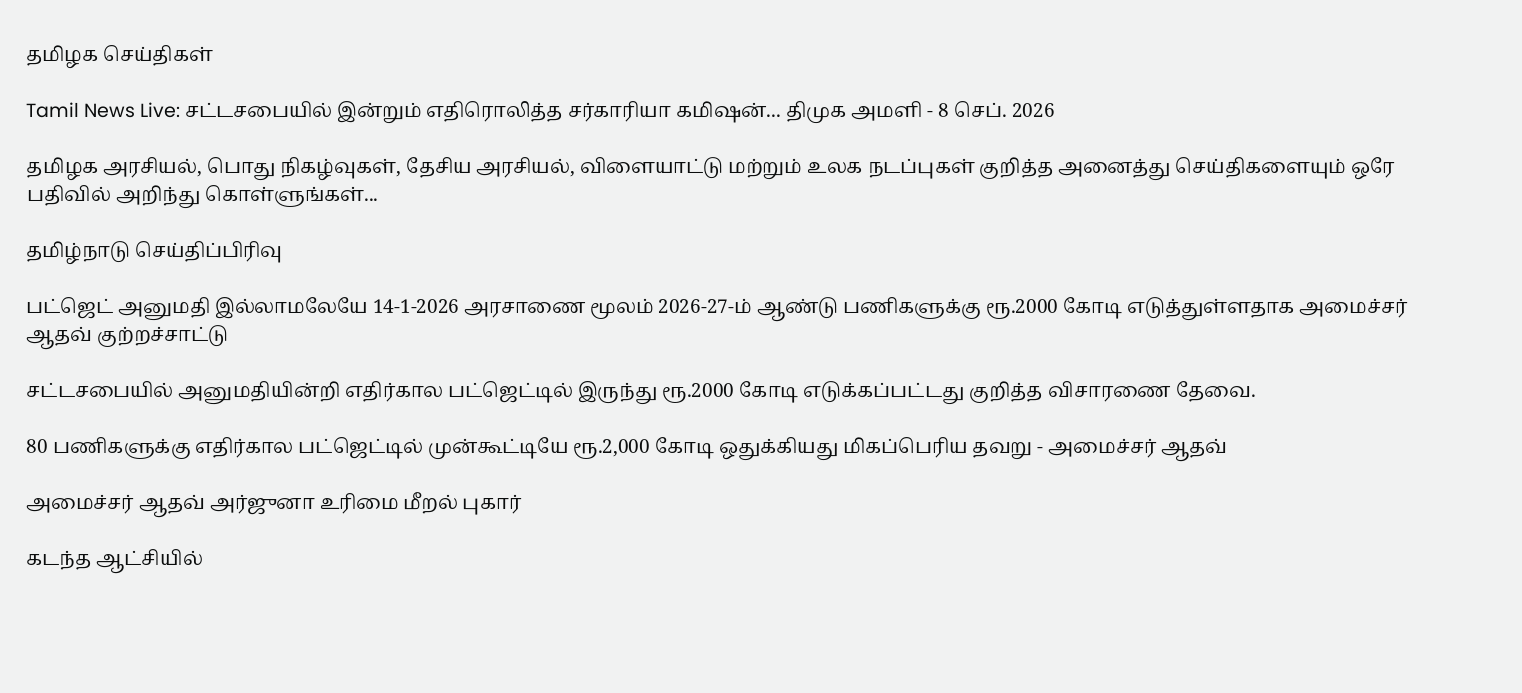தமிழக செய்திகள்

Tamil News Live: சட்டசபையில் இன்றும் எதிரொலித்த சர்காரியா கமிஷன்... திமுக அமளி - 8 செப். 2026

தமிழக அரசியல், பொது நிகழ்வுகள், தேசிய அரசியல், விளையாட்டு மற்றும் உலக நடப்புகள் குறித்த அனைத்து செய்திகளையும் ஒரே பதிவில் அறிந்து கொள்ளுங்கள்...

தமிழ்நாடு செய்திப்பிரிவு

பட்ஜெட் அனுமதி இல்லாமலேயே 14-1-2026 அரசாணை மூலம் 2026-27-ம் ஆண்டு பணிகளுக்கு ரூ.2000 கோடி எடுத்துள்ளதாக அமைச்சர் ஆதவ் குற்றச்சாட்டு

சட்டசபையில் அனுமதியின்றி எதிர்கால பட்ஜெட்டில் இருந்து ரூ.2000 கோடி எடுக்கப்பட்டது குறித்த விசாரணை தேவை.

80 பணிகளுக்கு எதிர்கால பட்ஜெட்டில் முன்கூட்டியே ரூ.2,000 கோடி ஒதுக்கியது மிகப்பெரிய தவறு - அமைச்சர் ஆதவ்

அமைச்சர் ஆதவ் அர்ஜுனா உரிமை மீறல் புகார்

கடந்த ஆட்சியில்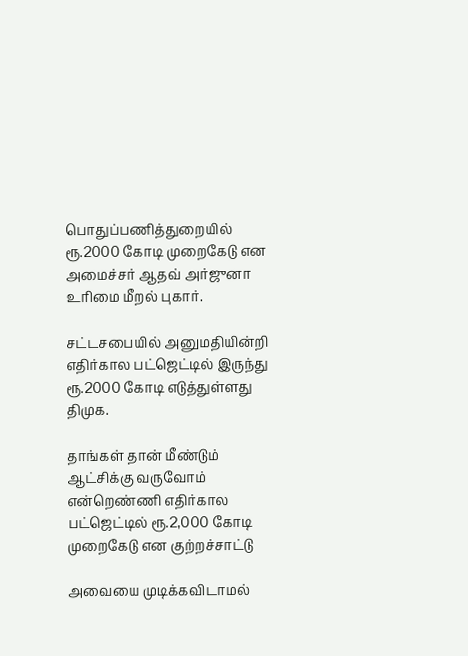பொதுப்பணித்துறையில் ரூ.2000 கோடி முறைகேடு என அமைச்சர் ஆதவ் அர்ஜுனா உரிமை மீறல் புகார்.

சட்டசபையில் அனுமதியின்றி எதிர்கால பட்ஜெட்டில் இருந்து ரூ.2000 கோடி எடுத்துள்ளது திமுக.

தாங்கள் தான் மீண்டும் ஆட்சிக்கு வருவோம் என்றெண்ணி எதிர்கால பட்ஜெட்டில் ரூ.2,000 கோடி முறைகேடு என குற்றச்சாட்டு

அவையை முடிக்கவிடாமல்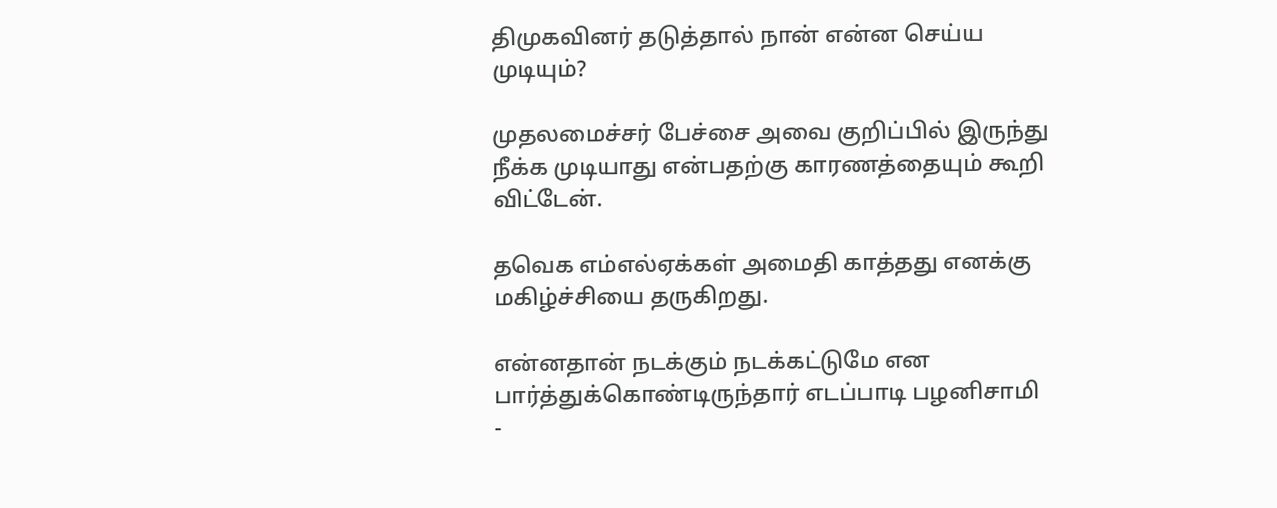திமுகவினர் தடுத்தால் நான் என்ன செய்ய முடியும்?

முதலமைச்சர் பேச்சை அவை குறிப்பில் இருந்து நீக்க முடியாது என்பதற்கு காரணத்தையும் கூறி விட்டேன்.

தவெக எம்எல்ஏக்கள் அமைதி காத்தது எனக்கு மகிழ்ச்சியை தருகிறது.

என்னதான் நடக்கும் நடக்கட்டுமே என பார்த்துக்கொண்டிருந்தார் எடப்பாடி பழனிசாமி -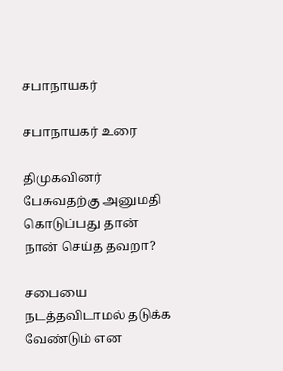சபாநாயகர்

சபாநாயகர் உரை

திமுகவினர் பேசுவதற்கு அனுமதி கொடுப்பது தான் நான் செய்த தவறா?

சபையை நடத்தவிடாமல் தடுக்க வேண்டும் என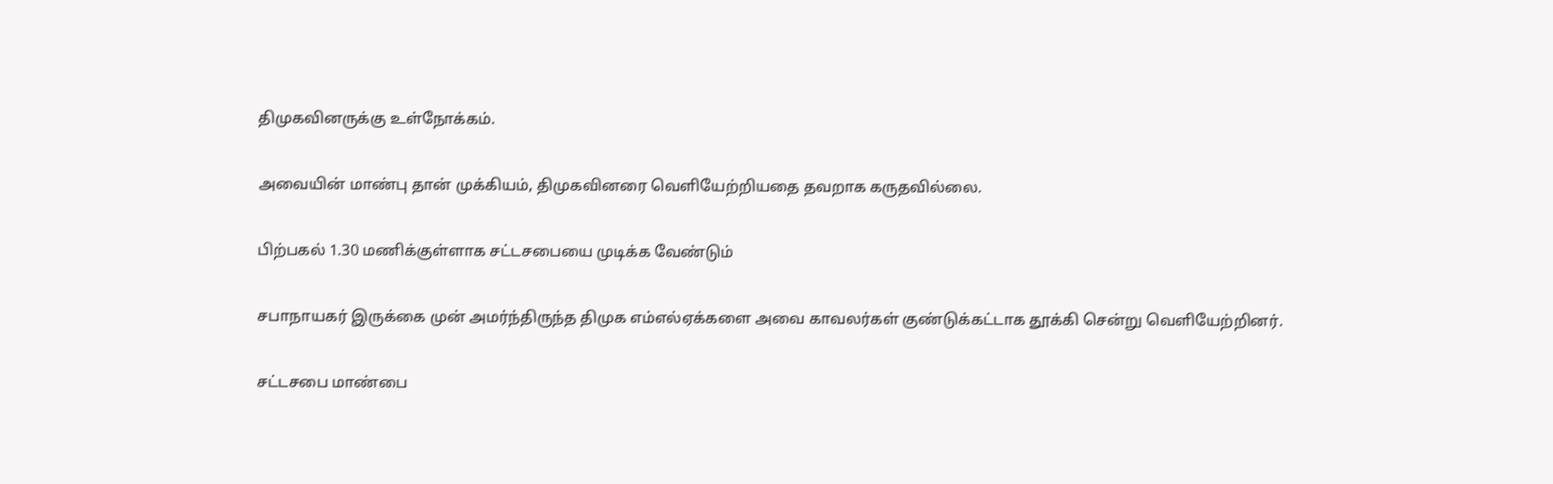திமுகவினருக்கு உள்நோக்கம்.

அவையின் மாண்பு தான் முக்கியம், திமுகவினரை வெளியேற்றியதை தவறாக கருதவில்லை.

பிற்பகல் 1.30 மணிக்குள்ளாக சட்டசபையை முடிக்க வேண்டும்

சபாநாயகர் இருக்கை முன் அமர்ந்திருந்த திமுக எம்எல்ஏக்களை அவை காவலர்கள் குண்டுக்கட்டாக தூக்கி சென்று வெளியேற்றினர்.

சட்டசபை மாண்பை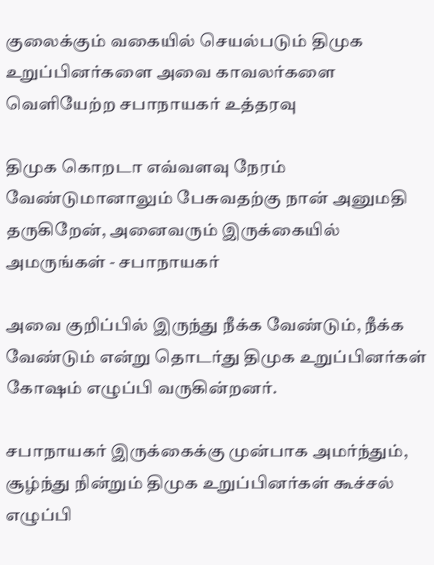குலைக்கும் வகையில் செயல்படும் திமுக உறுப்பினர்களை அவை காவலர்களை வெளியேற்ற சபாநாயகர் உத்தரவு

திமுக கொறடா எவ்வளவு நேரம் வேண்டுமானாலும் பேசுவதற்கு நான் அனுமதி தருகிறேன், அனைவரும் இருக்கையில் அமருங்கள் - சபாநாயகர்

அவை குறிப்பில் இருந்து நீக்க வேண்டும், நீக்க வேண்டும் என்று தொடர்து திமுக உறுப்பினர்கள் கோஷம் எழுப்பி வருகின்றனர்.

சபாநாயகர் இருக்கைக்கு முன்பாக அமர்ந்தும், சூழ்ந்து நின்றும் திமுக உறுப்பினர்கள் கூச்சல் எழுப்பி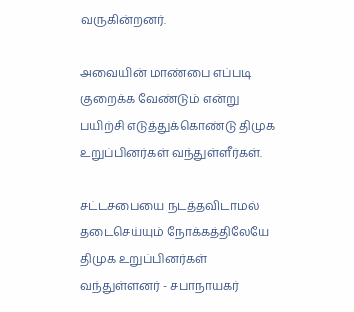வருகின்றனர்.

அவையின் மாண்பை எப்படி குறைக்க வேண்டும் என்று பயிற்சி எடுத்துக்கொண்டு திமுக உறுப்பினர்கள் வந்துள்ளீர்கள்.

சட்டசபையை நடத்தவிடாமல் தடைசெய்யும் நோக்கத்திலேயே திமுக உறுப்பினர்கள் வந்துள்ளனர் - சபாநாயகர்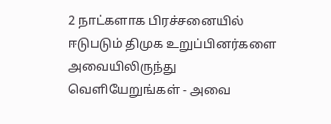2 நாட்களாக பிரச்சனையில் ஈடுபடும் திமுக உறுப்பினர்களை அவையிலிருந்து வெளியேறுங்கள் - அவை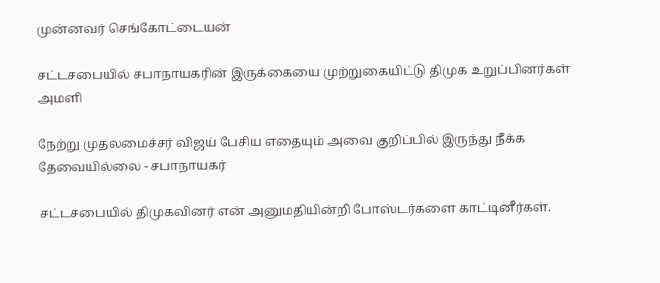முன்னவர் செங்கோட்டையன்

சட்டசபையில் சபாநாயகரின் இருக்கையை முற்றுகையிட்டு திமுக உறுப்பினர்கள் அமளி

நேற்று முதலமைச்சர் விஜய் பேசிய எதையும் அவை குறிப்பில் இருந்து நீக்க தேவையில்லை - சபாநாயகர்

சட்டசபையில் திமுகவினர் என் அனுமதியின்றி போஸ்டர்களை காட்டினீர்கள்.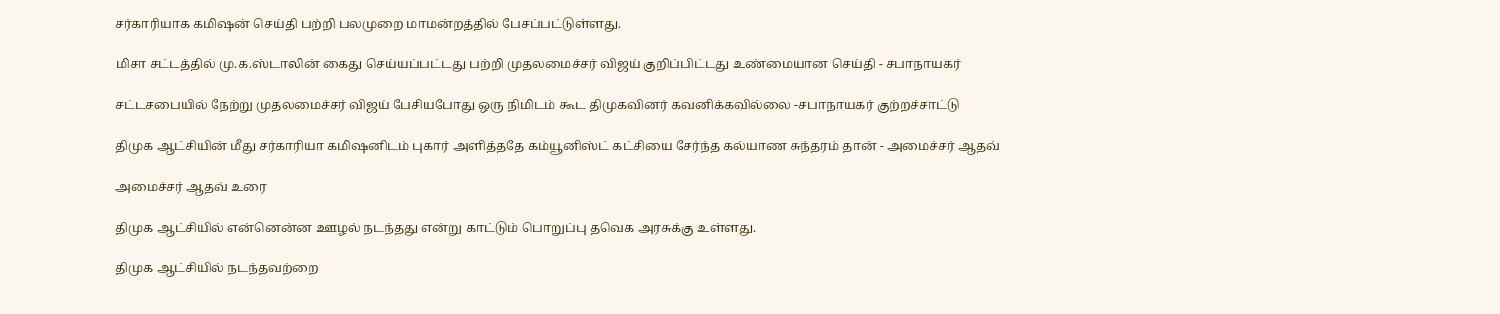சர்காரியாக கமிஷன் செய்தி பற்றி பலமுறை மாமன்றத்தில் பேசப்பட்டுள்ளது.

மிசா சட்டத்தில் மு.க.ஸ்டாலின் கைது செய்யப்பட்டது பற்றி முதலமைச்சர் விஜய் குறிப்பிட்டது உண்மையான செய்தி - சபாநாயகர்

சட்டசபையில் நேற்று முதலமைச்சர் விஜய் பேசியபோது ஒரு நிமிடம் கூட திமுகவினர் கவனிக்கவில்லை -சபாநாயகர் குற்றச்சாட்டு

திமுக ஆட்சியின் மீது சர்காரியா கமிஷனிடம் புகார் அளித்ததே கம்யூனிஸ்ட் கட்சியை சேர்ந்த கல்யாண சுந்தரம் தான் - அமைச்சர் ஆதவ்

அமைச்சர் ஆதவ் உரை

திமுக ஆட்சியில் என்னென்ன ஊழல் நடந்தது என்று காட்டும் பொறுப்பு தவெக அரசுக்கு உள்ளது.

திமுக ஆட்சியில் நடந்தவற்றை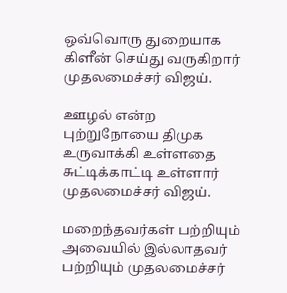ஒவ்வொரு துறையாக கிளீன் செய்து வருகிறார் முதலமைச்சர் விஜய்.

ஊழல் என்ற புற்றுநோயை திமுக உருவாக்கி உள்ளதை சுட்டிக்காட்டி உள்ளார் முதலமைச்சர் விஜய்.

மறைந்தவர்கள் பற்றியும் அவையில் இல்லாதவர் பற்றியும் முதலமைச்சர்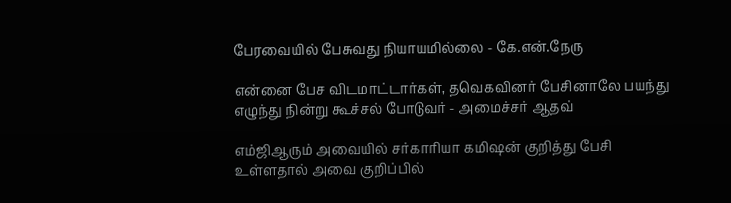பேரவையில் பேசுவது நியாயமில்லை - கே.என்.நேரு

என்னை பேச விடமாட்டார்கள், தவெகவினர் பேசினாலே பயந்து எழுந்து நின்று கூச்சல் போடுவர் - அமைச்சர் ஆதவ்

எம்ஜிஆரும் அவையில் சர்காரியா கமிஷன் குறித்து பேசி உள்ளதால் அவை குறிப்பில்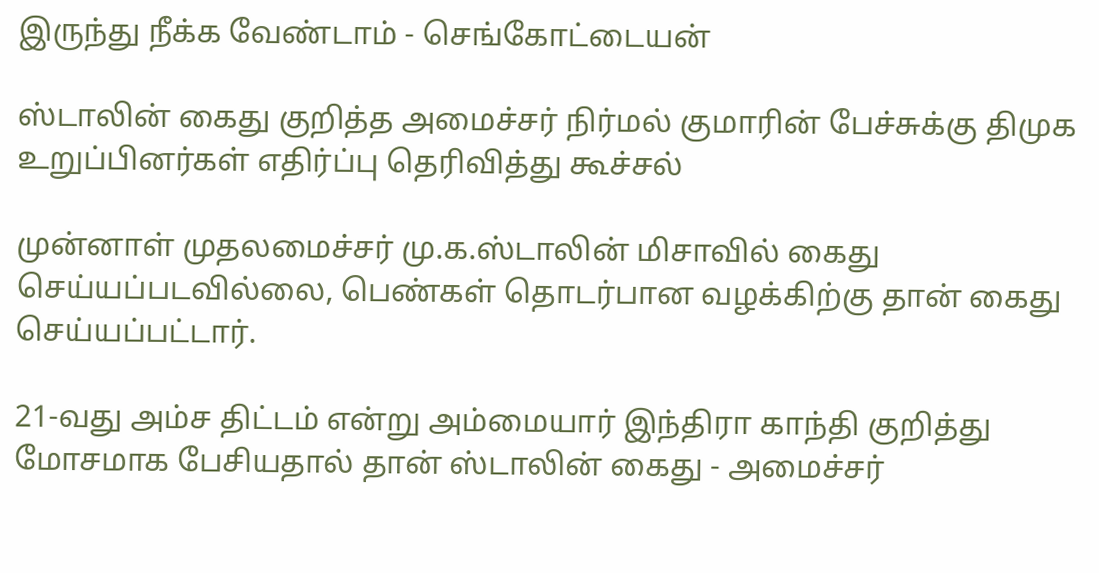இருந்து நீக்க வேண்டாம் - செங்கோட்டையன்

ஸ்டாலின் கைது குறித்த அமைச்சர் நிர்மல் குமாரின் பேச்சுக்கு திமுக உறுப்பினர்கள் எதிர்ப்பு தெரிவித்து கூச்சல்

முன்னாள் முதலமைச்சர் மு.க.ஸ்டாலின் மிசாவில் கைது செய்யப்படவில்லை, பெண்கள் தொடர்பான வழக்கிற்கு தான் கைது செய்யப்பட்டார்.

21-வது அம்ச திட்டம் என்று அம்மையார் இந்திரா காந்தி குறித்து மோசமாக பேசியதால் தான் ஸ்டாலின் கைது - அமைச்சர்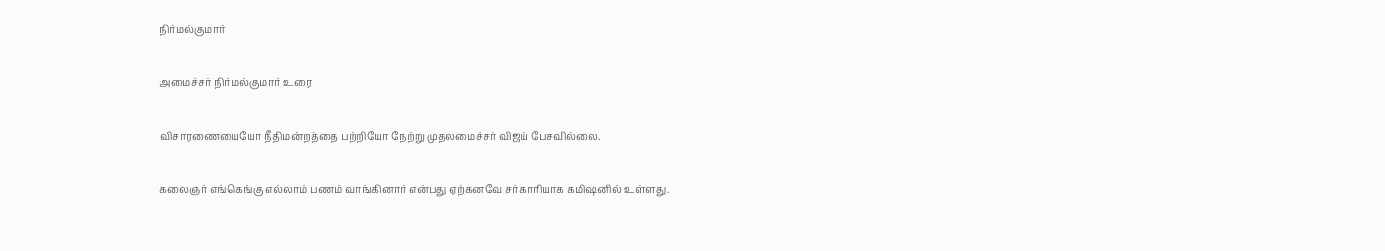நிர்மல்குமார்

அமைச்சர் நிர்மல்குமார் உரை

விசாரணையையோ நீதிமன்றத்தை பற்றியோ நேற்று முதலமைச்சர் விஜய் பேசவில்லை.

கலைஞர் எங்கெங்கு எல்லாம் பணம் வாங்கினார் என்பது ஏற்கனவே சர்காரியாக கமிஷனில் உள்ளது.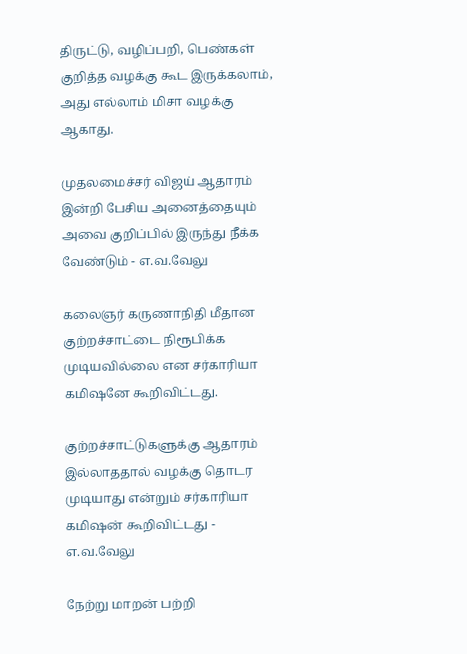திருட்டு, வழிப்பறி, பெண்கள் குறித்த வழக்கு கூட இருக்கலாம், அது எல்லாம் மிசா வழக்கு ஆகாது.

முதலமைச்சர் விஜய் ஆதாரம் இன்றி பேசிய அனைத்தையும் அவை குறிப்பில் இருந்து நீக்க வேண்டும் - எ.வ.வேலு

கலைஞர் கருணாநிதி மீதான குற்றச்சாட்டை நிரூபிக்க முடியவில்லை என சர்காரியா கமிஷனே கூறிவிட்டது.

குற்றச்சாட்டுகளுக்கு ஆதாரம் இல்லாததால் வழக்கு தொடர முடியாது என்றும் சர்காரியா கமிஷன் கூறிவிட்டது - எ.வ.வேலு

நேற்று மாறன் பற்றி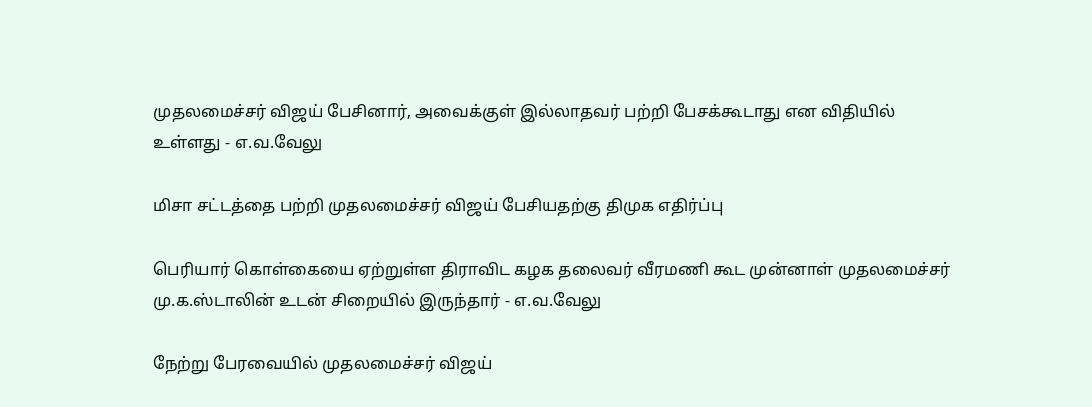முதலமைச்சர் விஜய் பேசினார், அவைக்குள் இல்லாதவர் பற்றி பேசக்கூடாது என விதியில் உள்ளது - எ.வ.வேலு

மிசா சட்டத்தை பற்றி முதலமைச்சர் விஜய் பேசியதற்கு திமுக எதிர்ப்பு

பெரியார் கொள்கையை ஏற்றுள்ள திராவிட கழக தலைவர் வீரமணி கூட முன்னாள் முதலமைச்சர் மு.க.ஸ்டாலின் உடன் சிறையில் இருந்தார் - எ.வ.வேலு

நேற்று பேரவையில் முதலமைச்சர் விஜய்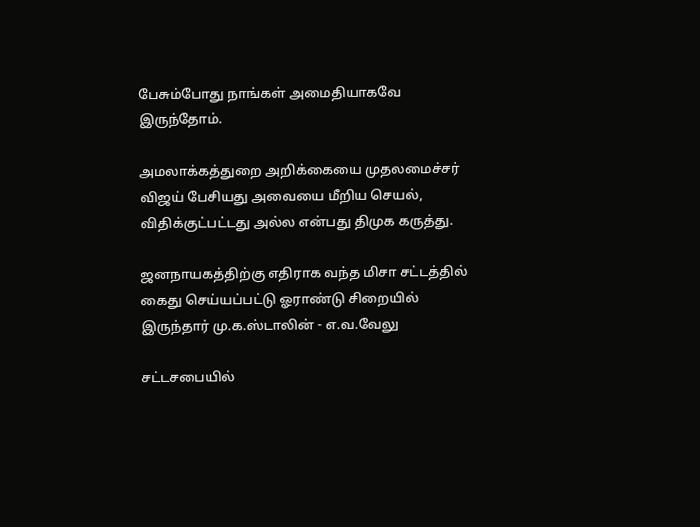பேசும்போது நாங்கள் அமைதியாகவே இருந்தோம்.

அமலாக்கத்துறை அறிக்கையை முதலமைச்சர் விஜய் பேசியது அவையை மீறிய செயல், விதிக்குட்பட்டது அல்ல என்பது திமுக கருத்து.

ஜனநாயகத்திற்கு எதிராக வந்த மிசா சட்டத்தில் கைது செய்யப்பட்டு ஓராண்டு சிறையில் இருந்தார் மு.க.ஸ்டாலின் - எ.வ.வேலு

சட்டசபையில்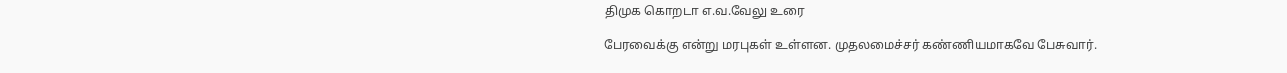திமுக கொறடா எ.வ.வேலு உரை

பேரவைக்கு என்று மரபுகள் உள்ளன. முதலமைச்சர் கண்ணியமாகவே பேசுவார்.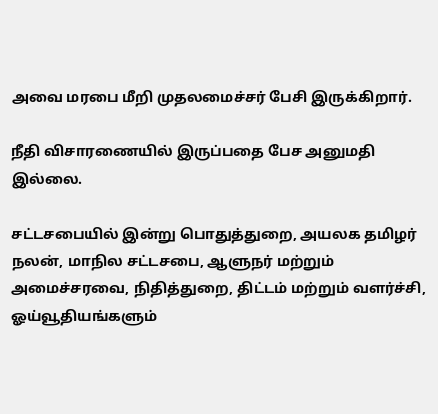அவை மரபை மீறி முதலமைச்சர் பேசி இருக்கிறார்.

நீதி விசாரணையில் இருப்பதை பேச அனுமதி இல்லை.

சட்டசபையில் இன்று பொதுத்துறை, அயலக தமிழர் நலன், மாநில சட்டசபை, ஆளுநர் மற்றும் அமைச்சரவை, நிதித்துறை, திட்டம் மற்றும் வளர்ச்சி, ஓய்வூதியங்களும்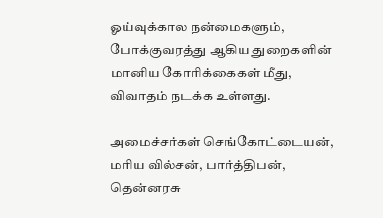ஓய்வுக்கால நன்மைகளும், போக்குவரத்து ஆகிய துறைகளின் மானிய கோரிக்கைகள் மீது, விவாதம் நடக்க உள்ளது.

அமைச்சர்கள் செங்கோட்டையன், மரிய வில்சன், பார்த்திபன், தென்னரசு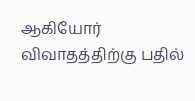ஆகியோர் விவாதத்திற்கு பதில்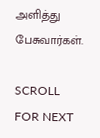அளித்து பேசுவார்கள்.

SCROLL FOR NEXT